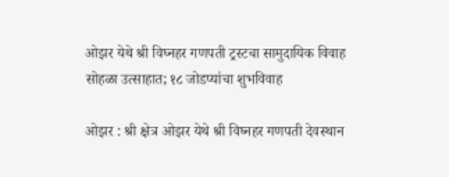ओझर येथे श्री विघ्नहर गणपती ट्रस्टचा सामुदायिक विवाह सोहळा उत्साहात; १८ जोडप्यांचा शुभविवाह

ओझर : श्री क्षेत्र ओझर येथे श्री विघ्नहर गणपती देवस्थान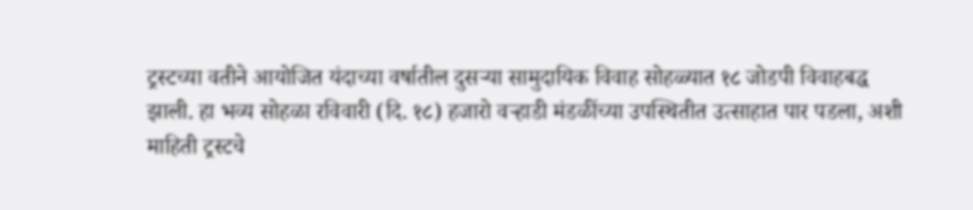ट्रस्टच्या वतीने आयोजित यंदाच्या वर्षातील दुसऱ्या सामुदायिक विवाह सोहळ्यात १८ जोडपी विवाहबद्ध झाली. हा भव्य सोहळा रविवारी (दि. १८) हजारो वऱ्हाडी मंडळींच्या उपस्थितीत उत्साहात पार पडला, अशी माहिती ट्रस्टचे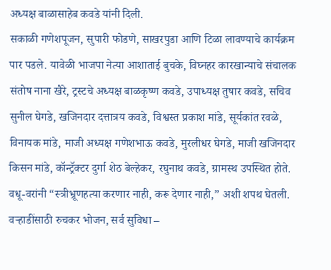अध्यक्ष बाळासाहेब कवडे यांनी दिली.
सकाळी गणेशपूजन, सुपारी फोडणे, साखरपुडा आणि टिळा लावण्याचे कार्यक्रम पार पडले. यावेळी भाजपा नेत्या आशाताई बुचके, विघ्नहर कारखान्याचे संचालक संतोष नाना खैरे, ट्रस्टचे अध्यक्ष बाळकृष्ण कवडे, उपाध्यक्ष तुषार कवडे, सचिव सुनील घेगडे, खजिनदार दत्तात्रय कवडे, विश्वस्त प्रकाश मांडे, सूर्यकांत रवळे, विनायक मांडे, माजी अध्यक्ष गणेशभाऊ कवडे, मुरलीधर घेगडे, माजी खजिनदार किसन मांडे, कॉन्ट्रॅक्टर दुर्गा शेठ बेल्हेकर, रघुनाथ कवडे, ग्रामस्थ उपस्थित होते. वधू-वरांनी “स्त्रीभ्रूणहत्या करणार नाही, करू देणार नाही,” अशी शपथ घेतली.
वऱ्हाडींसाठी रुचकर भोजन, सर्व सुविधा –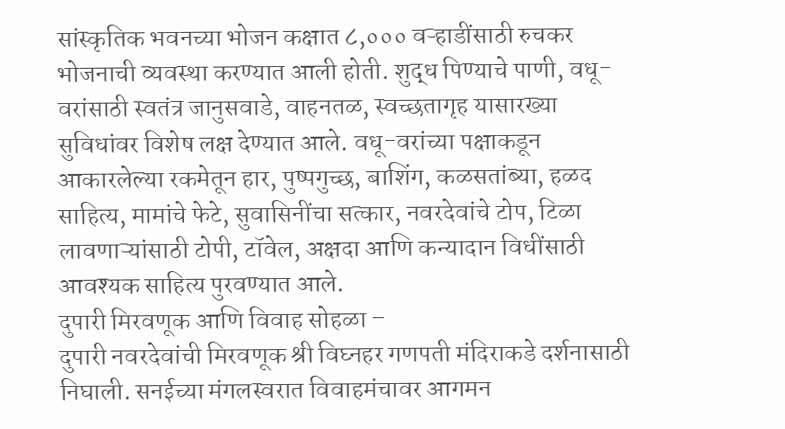सांस्कृतिक भवनच्या भोजन कक्षात ८,००० वऱ्हाडींसाठी रुचकर भोजनाची व्यवस्था करण्यात आली होती. शुद्ध पिण्याचे पाणी, वधू-वरांसाठी स्वतंत्र जानुसवाडे, वाहनतळ, स्वच्छतागृह यासारख्या सुविधांवर विशेष लक्ष देण्यात आले. वधू-वरांच्या पक्षाकडून आकारलेल्या रकमेतून हार, पुष्पगुच्छ, बाशिंग, कळसतांब्या, हळद साहित्य, मामांचे फेटे, सुवासिनींचा सत्कार, नवरदेवांचे टोप, टिळा लावणाऱ्यांसाठी टोपी, टॉवेल, अक्षदा आणि कन्यादान विधींसाठी आवश्यक साहित्य पुरवण्यात आले.
दुपारी मिरवणूक आणि विवाह सोहळा –
दुपारी नवरदेवांची मिरवणूक श्री विघ्नहर गणपती मंदिराकडे दर्शनासाठी निघाली. सनईच्या मंगलस्वरात विवाहमंचावर आगमन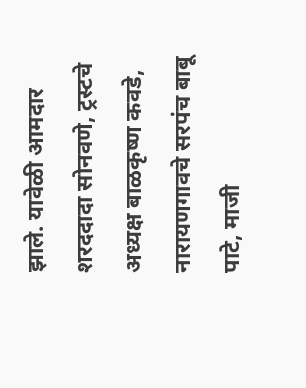झाले. यावेळी आमदार शरददादा सोनवणे, ट्रस्टचे अध्यक्ष बाळकृष्ण कवडे, नारायणगावचे सरपंच बाबू पाटे, माजी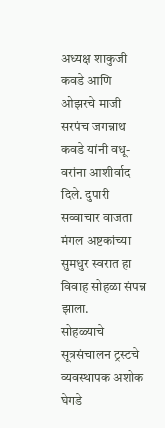अध्यक्ष शाकुजी कवडे आणि ओझरचे माजी सरपंच जगन्नाथ कवडे यांनी वधू-वरांना आशीर्वाद दिले. दुपारी सव्वाचार वाजता मंगल अष्टकांच्या सुमधुर स्वरात हा विवाह सोहळा संपन्न झाला.
सोहळ्याचे सूत्रसंचालन ट्रस्टचे व्यवस्थापक अशोक घेगडे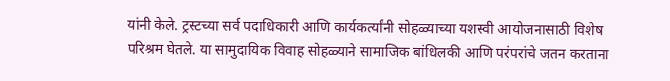यांनी केले. ट्रस्टच्या सर्व पदाधिकारी आणि कार्यकर्त्यांनी सोहळ्याच्या यशस्वी आयोजनासाठी विशेष परिश्रम घेतले. या सामुदायिक विवाह सोहळ्याने सामाजिक बांधिलकी आणि परंपरांचे जतन करताना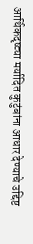आर्थिकदृष्ट्या मर्यादित कुटुंबांना आधार देण्याचे उद्दिष्ट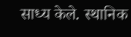साध्य केले. स्थानिक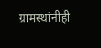ग्रामस्थांनीही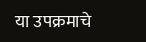या उपक्रमाचे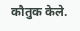कौतुक केले.